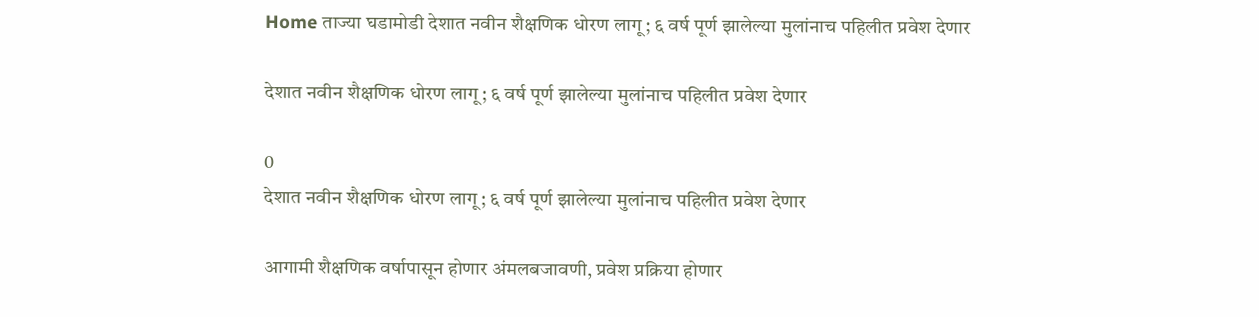Home ताज्या घडामोडी देशात नवीन शैक्षणिक धोरण लागू; ६ वर्ष पूर्ण झालेल्या मुलांनाच पहिलीत प्रवेश देणार

देशात नवीन शैक्षणिक धोरण लागू; ६ वर्ष पूर्ण झालेल्या मुलांनाच पहिलीत प्रवेश देणार

0
देशात नवीन शैक्षणिक धोरण लागू; ६ वर्ष पूर्ण झालेल्या मुलांनाच पहिलीत प्रवेश देणार

आगामी शैक्षणिक वर्षापासून होणार अंमलबजावणी, प्रवेश प्रक्रिया होणार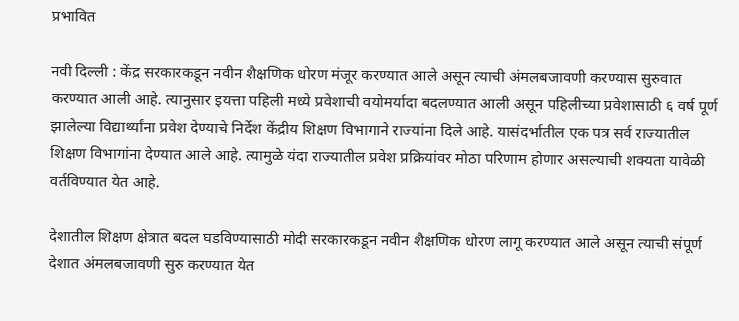प्रभावित

नवी दिल्ली : केंद्र सरकारकडून नवीन शैक्षणिक धोरण मंजूर करण्यात आले असून त्याची अंमलबजावणी करण्यास सुरुवात करण्यात आली आहे. त्यानुसार इयत्ता पहिली मध्ये प्रवेशाची वयोमर्यादा बदलण्यात आली असून पहिलीच्या प्रवेशासाठी ६ वर्ष पूर्ण झालेल्या विद्यार्थ्यांना प्रवेश देण्याचे निर्देश केंद्रीय शिक्षण विभागाने राज्यांना दिले आहे. यासंदर्भातील एक पत्र सर्व राज्यातील शिक्षण विभागांना देण्यात आले आहे. त्यामुळे यंदा राज्यातील प्रवेश प्रक्रियांवर मोठा परिणाम होणार असल्याची शक्यता यावेळी वर्तविण्यात येत आहे.

देशातील शिक्षण क्षेत्रात बदल घडविण्यासाठी मोदी सरकारकडून नवीन शैक्षणिक धोरण लागू करण्यात आले असून त्याची संपूर्ण देशात अंमलबजावणी सुरु करण्यात येत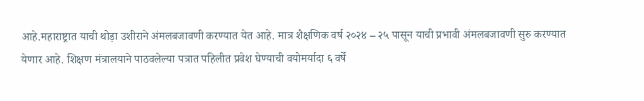आहे.महाराष्ट्रात याची थोड़ा उशीराने अंमलबजावणी करण्यात येत आहे. मात्र शैक्षणिक वर्ष २०२४ – २५ पासून याची प्रभावी अंमलबजावणी सुरु करण्यात येणार आहे. शिक्षण मंत्रालयाने पाठवलेल्या पत्रात पहिलीत प्रवेश घेण्याची वयोमर्यादा ६ वर्षे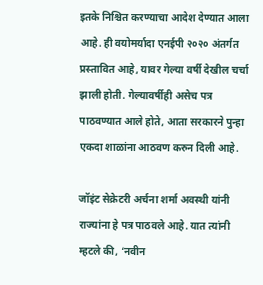इतके निश्चित करण्याचा आदेश देण्यात आला आहे. ही वयोमर्यादा एनईपी २०२० अंतर्गत प्रस्तावित आहे, यावर गेल्या वर्षी देखील चर्चा झाली होती. गेल्यावर्षीही असेच पत्र पाठवण्यात आले होते, आता सरकारने पुन्हा एकदा शाळांना आठवण करुन दिली आहे.

जॉइंट सेक्रेटरी अर्चना शर्मा अवस्थी यांनी राज्यांना हे पत्र पाठवले आहे. यात त्यांनी म्हटले की, ‘नवीन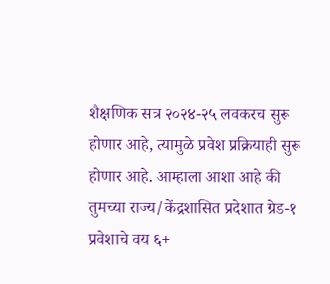शैक्षणिक सत्र २०२४-२५ लवकरच सुरू होणार आहे, त्यामुळे प्रवेश प्रक्रियाही सुरू होणार आहे. आम्हाला आशा आहे की तुमच्या राज्य/केंद्रशासित प्रदेशात ग्रेड-१ प्रवेशाचे वय ६+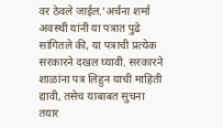वर ठेवले जाईल.’अर्चना शर्मा अवस्थी यांनी या पत्रात पुढे सांगितले की, या पत्राची प्रत्येक सरकारने दखल घ्यावी. सरकारने शाळांना पत्र लिहुन याची माहिती द्यावी, तसेच याबाबत सुचना तयार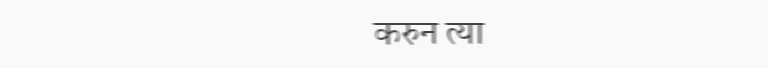करुन त्या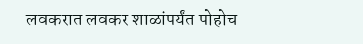लवकरात लवकर शाळांपर्यंत पोहोच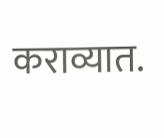कराव्यात.